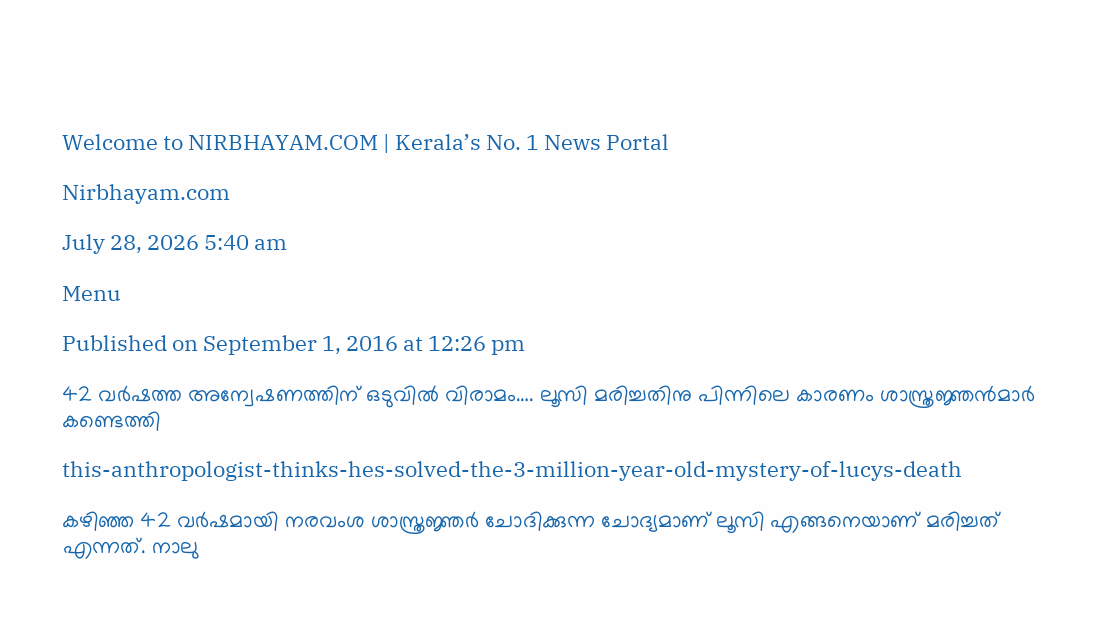Welcome to NIRBHAYAM.COM | Kerala’s No. 1 News Portal

Nirbhayam.com

July 28, 2026 5:40 am

Menu

Published on September 1, 2016 at 12:26 pm

42 വര്‍ഷത്ത അന്വേഷണത്തിന് ഒടുവില്‍ വിരാമം…. ലൂസി മരിച്ചതിനു പിന്നിലെ കാരണം ശാസ്ത്രജ്ഞന്‍മാര്‍ കണ്ടെത്തി

this-anthropologist-thinks-hes-solved-the-3-million-year-old-mystery-of-lucys-death

കഴിഞ്ഞ 42 വര്‍ഷമായി നരവംശ ശാസ്ത്രജ്ഞര്‍ ചോദിക്കുന്ന ചോദ്യമാണ് ലൂസി എങ്ങനെയാണ് മരിച്ചത് എന്നത്. നാലു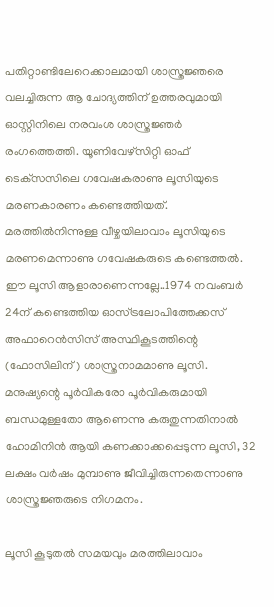പതിറ്റാണ്ടിലേറെക്കാലമായി ശാസ്ത്രജ്ഞരെ വലച്ചിരുന്ന ആ ചോദ്യത്തിന് ഉത്തരവുമായി ഓസ്റ്റിനിലെ നരവംശ ശാസ്ത്രജ്ഞര്‍ രംഗത്തെത്തി. യൂണിവേഴ്‌സിറ്റി ഓഫ് ടെക്‌സസിലെ ഗവേഷകരാണു ലൂസിയുടെ മരണകാരണം കണ്ടെത്തിയത്. മരത്തില്‍നിന്നുള്ള വീഴ്ചയിലാവാം ലൂസിയുടെ മരണമെന്നാണു ഗവേഷകരുടെ കണ്ടെത്തല്‍. ഈ ലൂസി ആളാരാണെന്നല്ലേ..1974 നവംബര്‍ 24ന് കണ്ടെത്തിയ ഓസ്ട്രലോപിത്തേക്കസ് അഫാറെന്‍സിസ് അസ്ഥികൂടത്തിന്റെ (ഫോസിലിന്) ശാസ്ത്രനാമമാണു ലൂസി. മനുഷ്യന്റെ പൂര്‍വികരോ പൂര്‍വികരുമായി ബന്ധമുള്ളതോ ആണെന്നു കരുതുന്നതിനാല്‍ ഹോമിനിന്‍ ആയി കണക്കാക്കപ്പെടുന്ന ലൂസി, 32 ലക്ഷം വര്‍ഷം മുമ്പാണു ജീവിച്ചിരുന്നതെന്നാണു ശാസ്ത്രജ്ഞരുടെ നിഗമനം.

ലൂസി കൂടുതല്‍ സമയവും മരത്തിലാവാം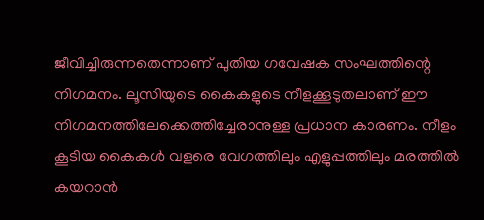ജീവിച്ചിരുന്നതെന്നാണ് പുതിയ ഗവേഷക സംഘത്തിന്റെ നിഗമനം. ലൂസിയുടെ കൈകളുടെ നീളക്കൂടുതലാണ് ഈ നിഗമനത്തിലേക്കെത്തിച്ചേരാനുള്ള പ്രധാന കാരണം. നീളം കൂടിയ കൈകള്‍ വളരെ വേഗത്തിലും എളുപ്പത്തിലും മരത്തില്‍ കയറാന്‍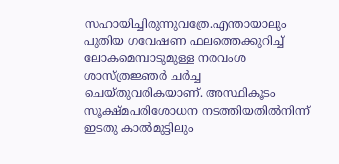സഹായിച്ചിരുന്നുവത്രേ.എന്തായാലും പുതിയ ഗവേഷണ ഫലത്തെക്കുറിച്ച് ലോകമെമ്പാടുമുള്ള നരവംശ ശാസ്ത്രജ്ഞര്‍ ചര്‍ച്ച ചെയ്തുവരികയാണ്. അസ്ഥികൂടം സൂക്ഷ്മപരിശോധന നടത്തിയതില്‍നിന്ന് ഇടതു കാല്‍മുട്ടിലും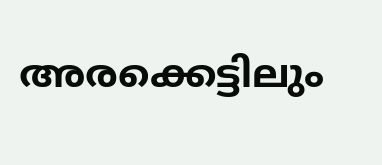അരക്കെട്ടിലും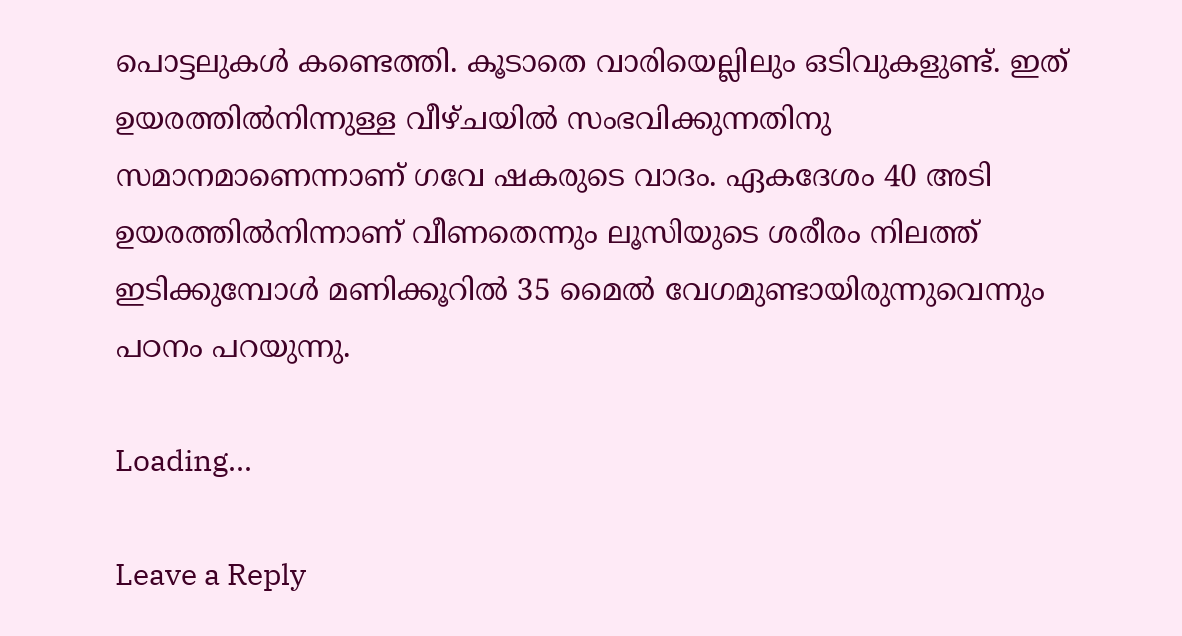പൊട്ടലുകള്‍ കണ്ടെത്തി. കൂടാതെ വാരിയെല്ലിലും ഒടിവുകളുണ്ട്. ഇത് ഉയരത്തില്‍നിന്നുള്ള വീഴ്ചയില്‍ സംഭവിക്കുന്നതിനു സമാനമാണെന്നാണ് ഗവേ ഷകരുടെ വാദം. ഏകദേശം 40 അടി ഉയരത്തില്‍നിന്നാണ് വീണതെന്നും ലൂസിയുടെ ശരീരം നിലത്ത് ഇടിക്കുമ്പോള്‍ മണിക്കൂറില്‍ 35 മൈല്‍ വേഗമുണ്ടായിരുന്നുവെന്നും പഠനം പറയുന്നു.

Loading...

Leave a Reply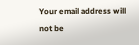Your email address will not be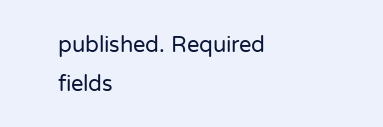published. Required fields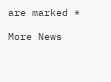are marked *

More News